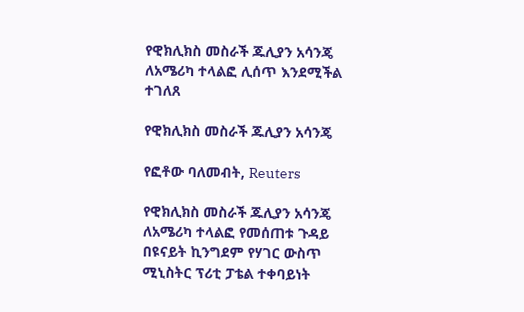የዊክሊክስ መስራች ጁሊያን አሳንጄ ለአሜሪካ ተላልፎ ሊሰጥ እንደሚችል ተገለጸ

የዊክሊክስ መስራች ጁሊያን አሳንጄ

የፎቶው ባለመብት, Reuters

የዊክሊክስ መስራች ጁሊያን አሳንጄ ለአሜሪካ ተላልፎ የመሰጠቱ ጉዳይ በዩናይት ኪንግደም የሃገር ውስጥ ሚኒስትር ፕሪቲ ፓቴል ተቀባይነት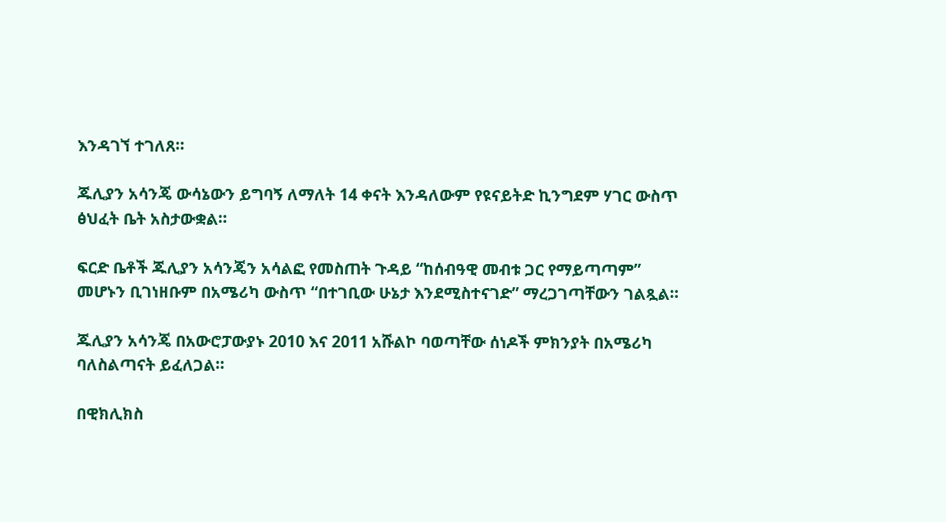እንዳገኘ ተገለጸ።

ጁሊያን አሳንጄ ውሳኔውን ይግባኝ ለማለት 14 ቀናት እንዳለውም የዩናይትድ ኪንግደም ሃገር ውስጥ ፅህፈት ቤት አስታውቋል።

ፍርድ ቤቶች ጁሊያን አሳንጄን አሳልፎ የመስጠት ጉዳይ “ከሰብዓዊ መብቱ ጋር የማይጣጣም” መሆኑን ቢገነዘቡም በአሜሪካ ውስጥ “በተገቢው ሁኔታ እንደሚስተናገድ” ማረጋገጣቸውን ገልጿል።

ጁሊያን አሳንጄ በአውሮፓውያኑ 2010 እና 2011 አሹልኮ ባወጣቸው ሰነዶች ምክንያት በአሜሪካ ባለስልጣናት ይፈለጋል።

በዊክሊክስ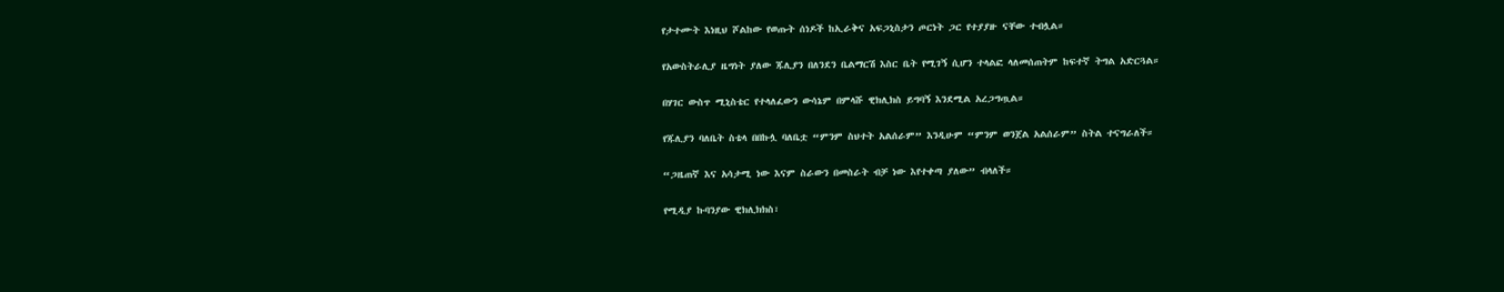የታተሙት እነዚህ ሾልከው የወጡት ሰነዶች ከኢራቅና አፍጋኒስታን ጦርነት ጋር የተያያዙ ናቸው ተብሏል።

የአውስትራሊያ ዜግነት ያለው ጁሊያን በለንደን ቤልማርሽ እስር ቤት የሚገኝ ሲሆን ተላልፎ ላለመሰጠትም ከፍተኛ ትግል አድርጓል።

በሃገር ውስጥ ሚኒስቴር የተላለፈውን ውሳኔም በምላሹ ዊክሊክስ ይግባኝ እንደሚል አረጋግጧል።

የጁሊያን ባለቤት ስቴላ በበኩሏ ባለቤቷ “ምንም ስህተት አልሰራም” እንዲሁም “ምንም ወንጀል አልሰራም” ስትል ተናግራለች።

“ጋዜጠኛ እና አሳታሚ ነው እናም ስራውን በመስራት ብቻ ነው እየተቀጣ ያለው” ብላለች።

የሚዲያ ኩባንያው ዊክሊክክስ፣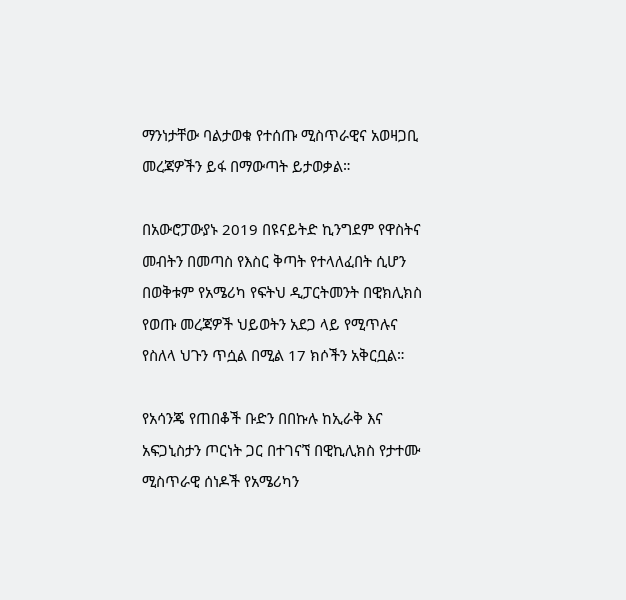ማንነታቸው ባልታወቁ የተሰጡ ሚስጥራዊና አወዛጋቢ መረጃዎችን ይፋ በማውጣት ይታወቃል።

በአውሮፓውያኑ 2019 በዩናይትድ ኪንግደም የዋስትና መብትን በመጣስ የእስር ቅጣት የተላለፈበት ሲሆን በወቅቱም የአሜሪካ የፍትህ ዲፓርትመንት በዊክሊክስ የወጡ መረጃዎች ህይወትን አደጋ ላይ የሚጥሉና የስለላ ህጉን ጥሷል በሚል 17 ክሶችን አቅርቧል።

የአሳንጄ የጠበቆች ቡድን በበኩሉ ከኢራቅ እና አፍጋኒስታን ጦርነት ጋር በተገናኘ በዊኪሊክስ የታተሙ ሚስጥራዊ ሰነዶች የአሜሪካን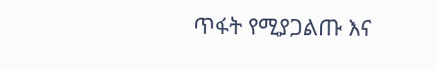ጥፋት የሚያጋልጡ እና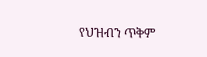የህዝብን ጥቅም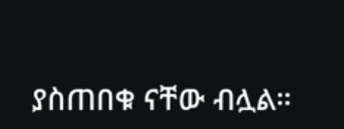ያስጠበቁ ናቸው ብሏል።